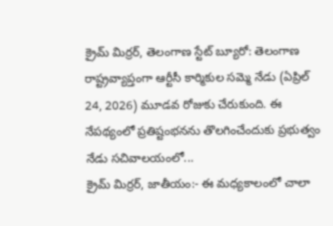క్రైమ్ మిర్రర్, తెలంగాణ స్టేట్ బ్యూరో: తెలంగాణ రాష్ట్రవ్యాప్తంగా ఆర్టీసీ కార్మికుల సమ్మె నేడు (ఏప్రిల్ 24, 2026) మూడవ రోజుకు చేరుకుంది. ఈ నేపథ్యంలో ప్రతిష్టంభనను తొలగించేందుకు ప్రభుత్వం నేడు సచివాలయంలో...
క్రైమ్ మిర్రర్, జాతీయం:- ఈ మధ్యకాలంలో చాలా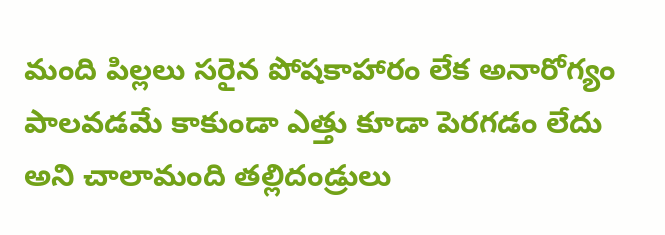మంది పిల్లలు సరైన పోషకాహారం లేక అనారోగ్యం పాలవడమే కాకుండా ఎత్తు కూడా పెరగడం లేదు అని చాలామంది తల్లిదండ్రులు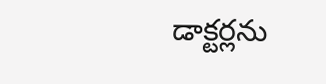డాక్టర్లను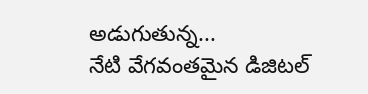అడుగుతున్న...
నేటి వేగవంతమైన డిజిటల్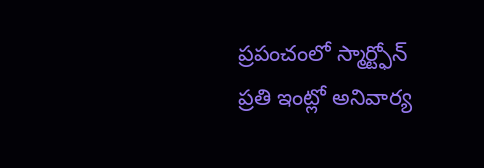ప్రపంచంలో స్మార్ట్ఫోన్ ప్రతి ఇంట్లో అనివార్య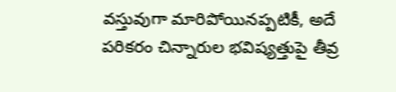వస్తువుగా మారిపోయినప్పటికీ, అదే పరికరం చిన్నారుల భవిష్యత్తుపై తీవ్ర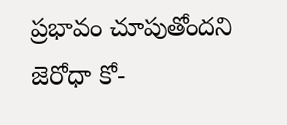ప్రభావం చూపుతోందని జెరోధా కో-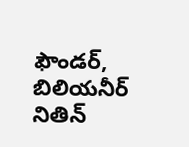ఫౌండర్, బిలియనీర్ నితిన్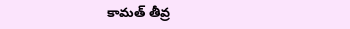కామత్ తీవ్ర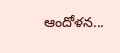ఆందోళన...